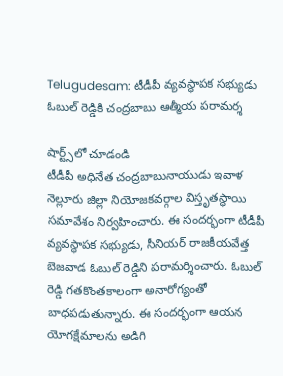Telugudesam: టీడీపీ వ్యవస్థాపక సభ్యుడు ఓబుల్ రెడ్డికి చంద్రబాబు ఆత్మీయ పరామర్శ

షార్ట్స్‌లో చూడండి
టీడీపీ అధినేత చంద్రబాబునాయుడు ఇవాళ నెల్లూరు జిల్లా నియోజకవర్గాల విస్తృతస్థాయి సమావేశం నిర్వహించారు. ఈ సందర్భంగా టీడీపీ వ్యవస్థాపక సభ్యుడు, సీనియర్ రాజకీయవేత్త బెజవాడ ఓబుల్ రెడ్డిని పరామర్శించారు. ఓబుల్ రెడ్డి గతకొంతకాలంగా అనారోగ్యంతో బాధపడుతున్నారు. ఈ సందర్భంగా ఆయన యోగక్షేమాలను అడిగి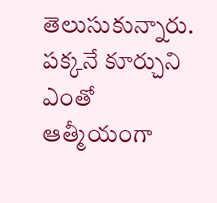తెలుసుకున్నారు. పక్కనే కూర్చుని ఎంతో ఆత్మీయంగా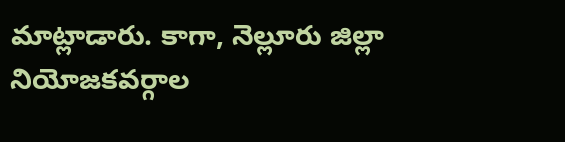మాట్లాడారు. కాగా, నెల్లూరు జిల్లా నియోజకవర్గాల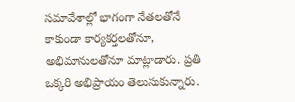సమావేశాల్లో భాగంగా నేతలతోనే కాకుండా కార్యకర్తలతోనూ, అభిమానులతోనూ మాట్లాడారు. ప్రతి ఒక్కరి అభిప్రాయం తెలుసుకున్నారు.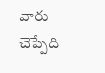వారు చెప్పేది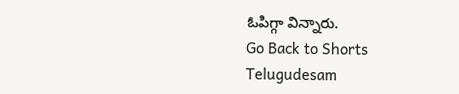ఓపిగ్గా విన్నారు.
Go Back to Shorts
Telugudesam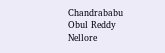Chandrababu
Obul Reddy
Nellore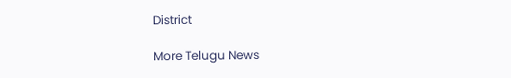District

More Telugu News